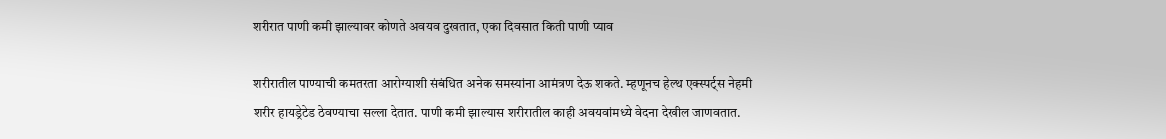शरीरात पाणी कमी झाल्यावर कोणते अवयव दुखतात, एका दिवसात किती पाणी प्याव

शरीरातील पाण्याची कमतरता आरोग्याशी संबंधित अनेक समस्यांना आमंत्रण देऊ शकते. म्हणूनच हेल्थ एक्स्पर्ट्स नेहमी शरीर हायड्रेटेड ठेवण्याचा सल्ला देतात. पाणी कमी झाल्यास शरीरातील काही अवयवांमध्ये वेदना देखील जाणवतात.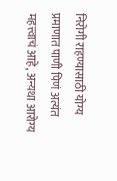निरोगी राहण्यासाठी योग्य प्रमाणात पाणी पिणं अत्यंत महत्त्वाचं आहे, अन्यथा आरोग्य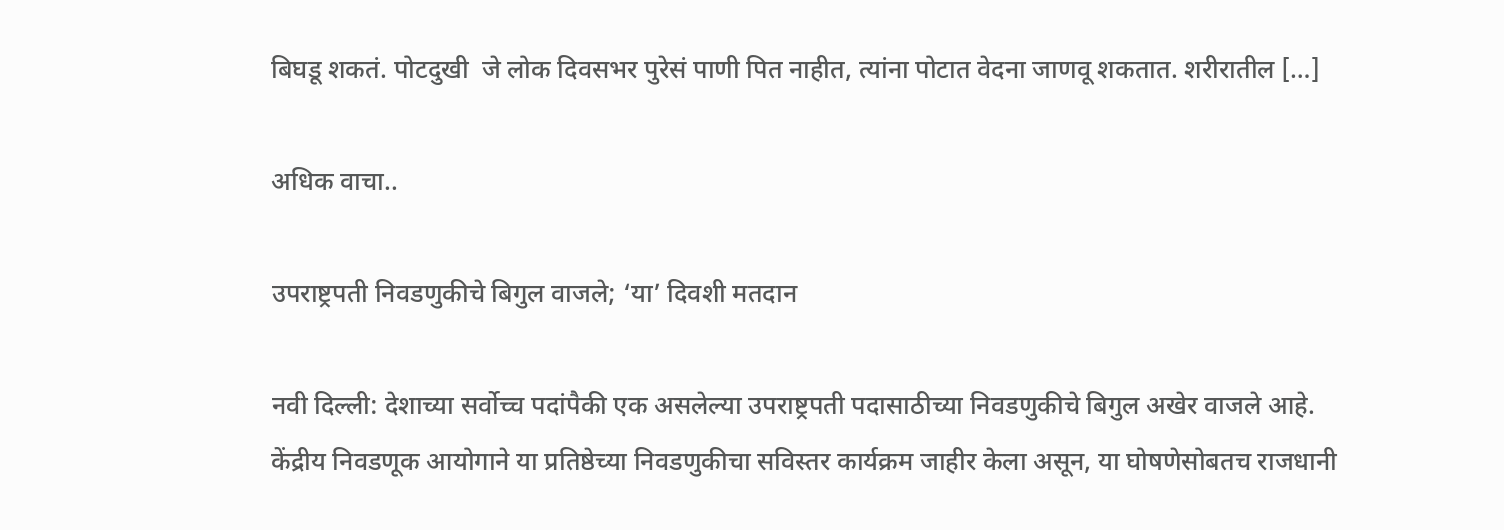बिघडू शकतं. पोटदुखी  जे लोक दिवसभर पुरेसं पाणी पित नाहीत, त्यांना पोटात वेदना जाणवू शकतात. शरीरातील […]

अधिक वाचा..

उपराष्ट्रपती निवडणुकीचे बिगुल वाजले; ‘या’ दिवशी मतदान

नवी दिल्ली: देशाच्या सर्वोच्च पदांपैकी एक असलेल्या उपराष्ट्रपती पदासाठीच्या निवडणुकीचे बिगुल अखेर वाजले आहे. केंद्रीय निवडणूक आयोगाने या प्रतिष्ठेच्या निवडणुकीचा सविस्तर कार्यक्रम जाहीर केला असून, या घोषणेसोबतच राजधानी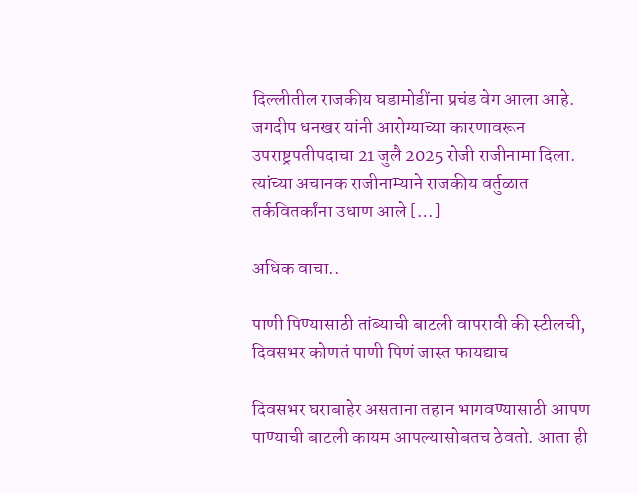दिल्लीतील राजकीय घडामोडींना प्रचंड वेग आला आहे. जगदीप धनखर यांनी आरोग्याच्या कारणावरून उपराष्ट्रपतीपदाचा 21 जुलै 2025 रोजी राजीनामा दिला. त्यांच्या अचानक राजीनाम्याने राजकीय वर्तुळात तर्कवितर्कांना उधाण आले […]

अधिक वाचा..

पाणी पिण्यासाठी तांब्याची बाटली वापरावी की स्टीलची, दिवसभर कोणतं पाणी पिणं जास्त फायद्याच

दिवसभर घराबाहेर असताना तहान भागवण्यासाठी आपण पाण्याची बाटली कायम आपल्यासोबतच ठेवतो. आता ही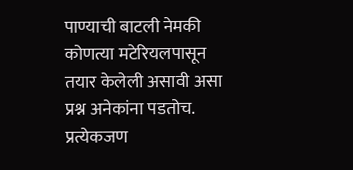पाण्याची बाटली नेमकी कोणत्या मटेरियलपासून तयार केलेली असावी असा प्रश्न अनेकांना पडतोच. प्रत्येकजण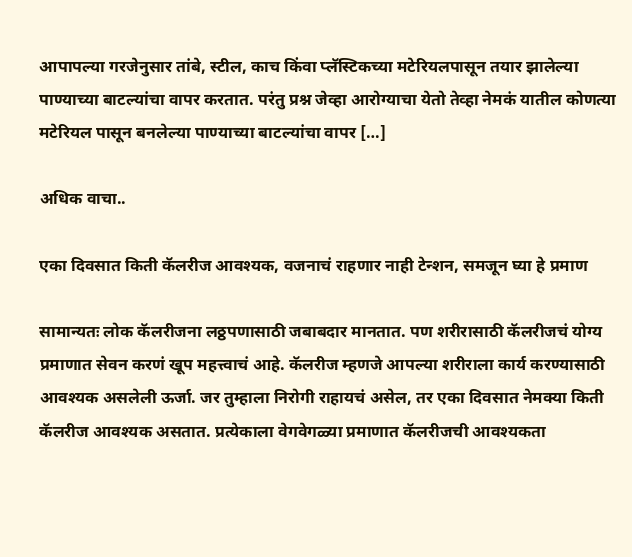आपापल्या गरजेनुसार तांबे, स्टील, काच किंवा प्लॅस्टिकच्या मटेरियलपासून तयार झालेल्या पाण्याच्या बाटल्यांचा वापर करतात. परंतु प्रश्न जेव्हा आरोग्याचा येतो तेव्हा नेमकं यातील कोणत्या मटेरियल पासून बनलेल्या पाण्याच्या बाटल्यांचा वापर […]

अधिक वाचा..

एका दिवसात किती कॅलरीज आवश्यक, वजनाचं राहणार नाही टेन्शन, समजून घ्या हे प्रमाण

सामान्यतः लोक कॅलरीजना लठ्ठपणासाठी जबाबदार मानतात. पण शरीरासाठी कॅलरीजचं योग्य प्रमाणात सेवन करणं खूप महत्त्वाचं आहे. कॅलरीज म्हणजे आपल्या शरीराला कार्य करण्यासाठी आवश्यक असलेली ऊर्जा. जर तुम्हाला निरोगी राहायचं असेल, तर एका दिवसात नेमक्या किती कॅलरीज आवश्यक असतात. प्रत्येकाला वेगवेगळ्या प्रमाणात कॅलरीजची आवश्यकता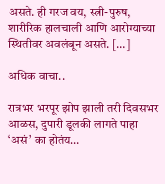असते. ही गरज वय, स्त्री-पुरुष, शारीरिक हालचाली आणि आरोग्याच्या स्थितीवर अवलंबून असते. […]

अधिक वाचा..

रात्रभर भरपूर झोप झाली तरी दिवसभर आळस, दुपारी डूलकी लागते पाहा ‘असं’ का होतंय…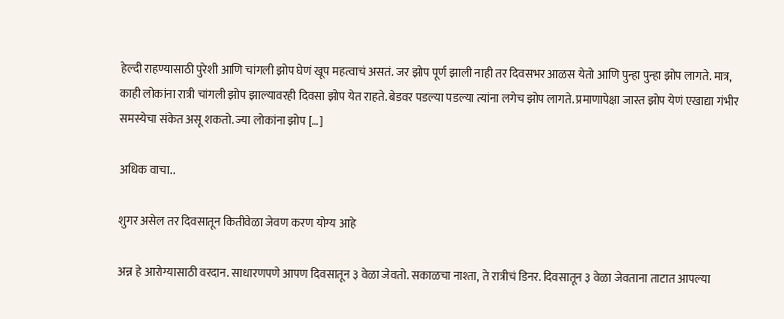हेल्दी राहण्यासाठी पुरेशी आणि चांगली झोप घेणं खूप महत्वाचं असतं. जर झोप पूर्ण झाली नाही तर दिवसभर आळस येतो आणि पुन्हा पुन्हा झोप लागते. मात्र, काही लोकांना रात्री चांगली झोप झाल्यावरही दिवसा झोप येत राहते. बेडवर पडल्या पडल्या त्यांना लगेच झोप लागते. प्रमाणापेक्षा जास्त झोप येणं एखाद्या गंभीर समस्येचा संकेत असू शकतो. ज्या लोकांना झोप […]

अधिक वाचा..

शुगर असेल तर दिवसातून कितीवेळा जेवण करण योग्य आहे

अन्न हे आरोग्यासाठी वरदान. साधारणपणे आपण दिवसातून ३ वेळा जेवतो. सकाळचा नाश्ता, ते रात्रीचं डिनर. दिवसातून ३ वेळा जेवताना ताटात आपल्या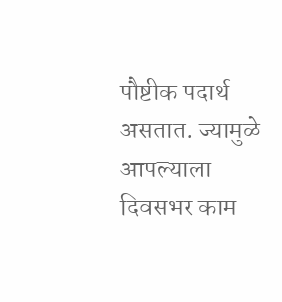पौष्टीक पदार्थ असतात. ज्यामुळे आपल्याला दिवसभर काम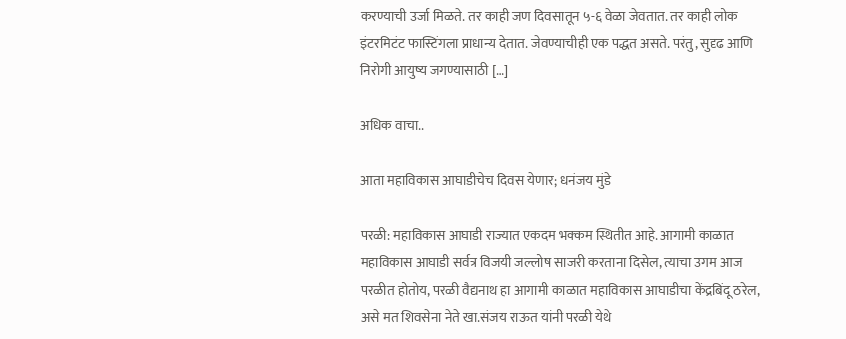करण्याची उर्जा मिळते. तर काही जण दिवसातून ५-६ वेळा जेवतात. तर काही लोक इंटरमिटंट फास्टिंगला प्राधान्य देतात. जेवण्याचीही एक पद्धत असते. परंतु, सुदृढ आणि निरोगी आयुष्य जगण्यासाठी […]

अधिक वाचा..

आता महाविकास आघाडीचेच दिवस येणार; धनंजय मुंडे

परळी: महाविकास आघाडी राज्यात एकदम भक्कम स्थितीत आहे. आगामी काळात महाविकास आघाडी सर्वत्र विजयी जल्लोष साजरी करताना दिसेल, त्याचा उगम आज परळीत होतोय, परळी वैद्यनाथ हा आगामी काळात महाविकास आघाडीचा केंद्रबिंदू ठरेल, असे मत शिवसेना नेते खा.संजय राऊत यांनी परळी येथे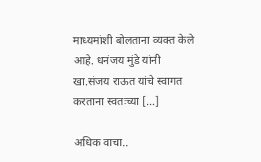माध्यमांशी बोलताना व्यक्त केले आहे. धनंजय मुंडे यांनी खा.संजय राऊत यांचे स्वागत करताना स्वतःच्या […]

अधिक वाचा..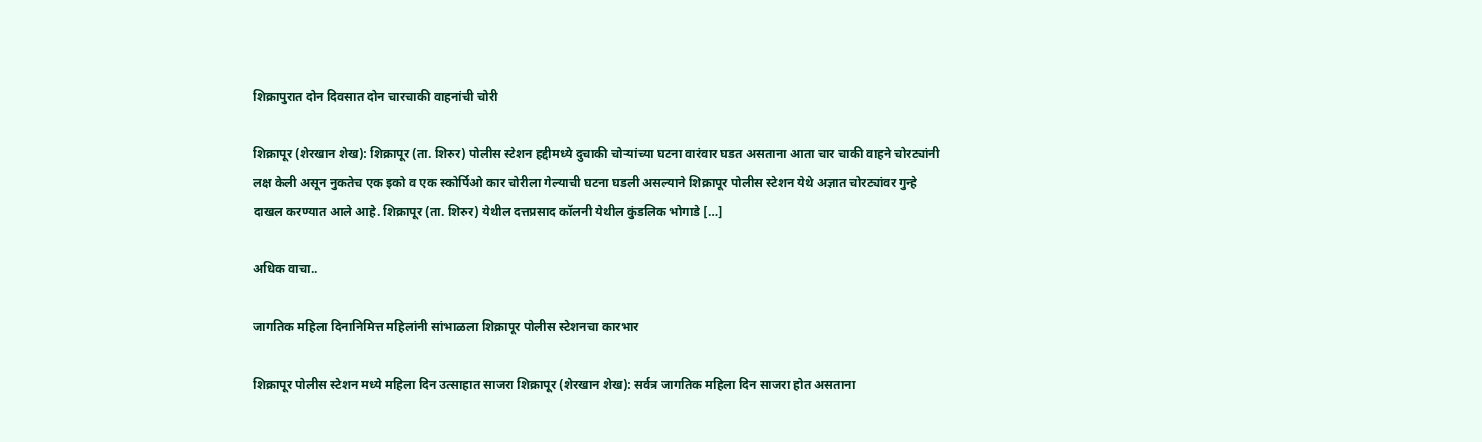शिक्रापुरात दोन दिवसात दोन चारचाकी वाहनांची चोरी

शिक्रापूर (शेरखान शेख): शिक्रापूर (ता. शिरुर) पोलीस स्टेशन हद्दीमध्ये दुचाकी चोऱ्यांच्या घटना वारंवार घडत असताना आता चार चाकी वाहने चोरट्यांनी लक्ष केली असून नुकतेच एक इको व एक स्कोर्पिओ कार चोरीला गेल्याची घटना घडली असल्याने शिक्रापूर पोलीस स्टेशन येथे अज्ञात चोरट्यांवर गुन्हे दाखल करण्यात आले आहे. शिक्रापूर (ता. शिरुर) येथील दत्तप्रसाद कॉलनी येथील कुंडलिक भोगाडे […]

अधिक वाचा..

जागतिक महिला दिनानिमित्त महिलांनी सांभाळला शिक्रापूर पोलीस स्टेशनचा कारभार

शिक्रापूर पोलीस स्टेशन मध्ये महिला दिन उत्साहात साजरा शिक्रापूर (शेरखान शेख): सर्वत्र जागतिक महिला दिन साजरा होत असताना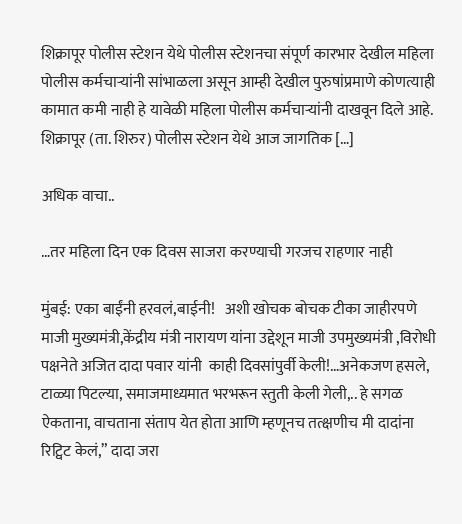शिक्रापूर पोलीस स्टेशन येथे पोलीस स्टेशनचा संपूर्ण कारभार देखील महिला पोलीस कर्मचाऱ्यांनी सांभाळला असून आम्ही देखील पुरुषांप्रमाणे कोणत्याही कामात कमी नाही हे यावेळी महिला पोलीस कर्मचाऱ्यांनी दाखवून दिले आहे. शिक्रापूर (ता. शिरुर) पोलीस स्टेशन येथे आज जागतिक […]

अधिक वाचा..

…तर महिला दिन एक दिवस साजरा करण्याची गरजच राहणार नाही

मुंबई: एका बाईंनी हरवलं,बाईनी!   अशी खोचक बोचक टीका जाहीरपणे माजी मुख्यमंत्री,केंद्रीय मंत्री नारायण यांना उद्देशून माजी उपमुख्यमंत्री ,विरोधी पक्षनेते अजित दादा पवार यांनी  काही दिवसांपुर्वी केली!…अनेकजण हसले, टाळ्या पिटल्या, समाजमाध्यमात भरभरून स्तुती केली गेली,.. हे सगळ  ऐकताना, वाचताना संताप येत होता आणि म्हणूनच तत्क्षणीच मी दादांना रिट्विट केलं,” दादा जरा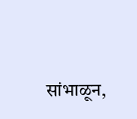सांभाळून,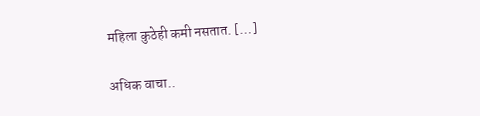महिला कुठेही कमी नसतात. […]

अधिक वाचा..